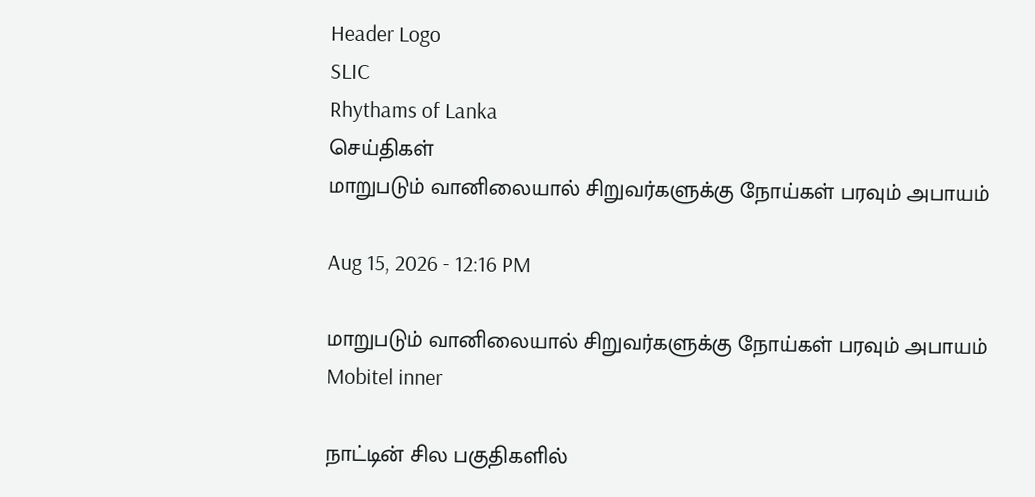Header Logo
SLIC
Rhythams of Lanka
செய்திகள்
மாறுபடும் வானிலையால் சிறுவர்களுக்கு நோய்கள் பரவும் அபாயம்

Aug 15, 2026 - 12:16 PM

மாறுபடும் வானிலையால் சிறுவர்களுக்கு நோய்கள் பரவும் அபாயம்
Mobitel inner

நாட்டின் சில பகுதிகளில்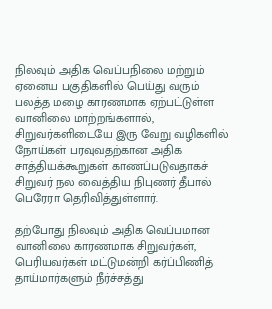நிலவும் அதிக வெப்பநிலை மற்றும் ஏனைய பகுதிகளில் பெய்து வரும் பலத்த மழை காரணமாக ஏற்பட்டுள்ள வானிலை மாற்றங்களால், சிறுவர்களிடையே இரு வேறு வழிகளில் நோய்கள் பரவுவதற்கான அதிக சாத்தியக்கூறுகள் காணப்படுவதாகச் சிறுவர் நல வைத்திய நிபுணர் தீபால் பெரேரா தெரிவித்துள்ளார்.

தற்போது நிலவும் அதிக வெப்பமான வானிலை காரணமாக சிறுவர்கள், பெரியவர்கள் மட்டுமன்றி கர்ப்பிணித் தாய்மார்களும் நீர்ச்சத்து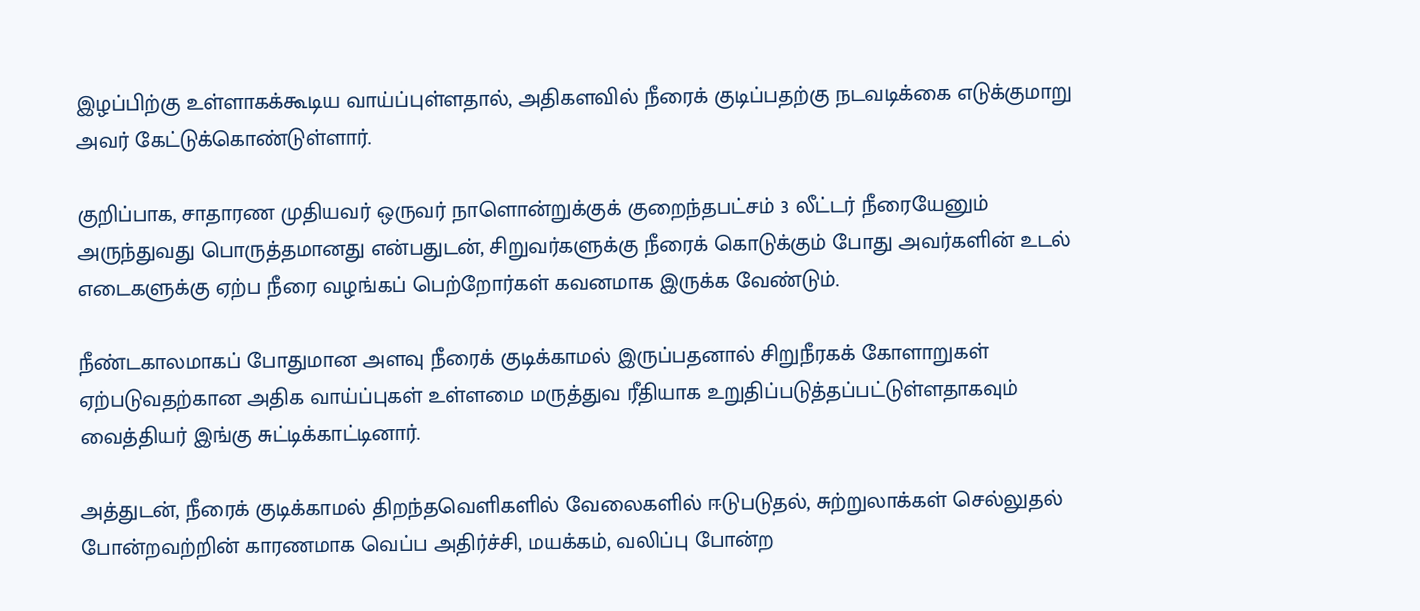இழப்பிற்கு உள்ளாகக்கூடிய வாய்ப்புள்ளதால், அதிகளவில் நீரைக் குடிப்பதற்கு நடவடிக்கை எடுக்குமாறு அவர் கேட்டுக்கொண்டுள்ளார்.

குறிப்பாக, சாதாரண முதியவர் ஒருவர் நாளொன்றுக்குக் குறைந்தபட்சம் 3 லீட்டர் நீரையேனும் அருந்துவது பொருத்தமானது என்பதுடன், சிறுவர்களுக்கு நீரைக் கொடுக்கும் போது அவர்களின் உடல் எடைகளுக்கு ஏற்ப நீரை வழங்கப் பெற்றோர்கள் கவனமாக இருக்க வேண்டும்.

நீண்டகாலமாகப் போதுமான அளவு நீரைக் குடிக்காமல் இருப்பதனால் சிறுநீரகக் கோளாறுகள் ஏற்படுவதற்கான அதிக வாய்ப்புகள் உள்ளமை மருத்துவ ரீதியாக உறுதிப்படுத்தப்பட்டுள்ளதாகவும் வைத்தியர் இங்கு சுட்டிக்காட்டினார்.

அத்துடன், நீரைக் குடிக்காமல் திறந்தவெளிகளில் வேலைகளில் ஈடுபடுதல், சுற்றுலாக்கள் செல்லுதல் போன்றவற்றின் காரணமாக வெப்ப அதிர்ச்சி, மயக்கம், வலிப்பு போன்ற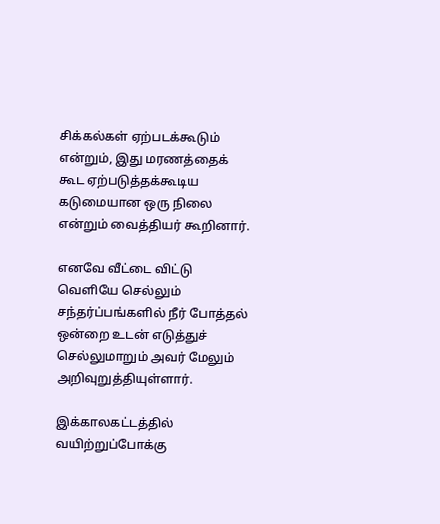சிக்கல்கள் ஏற்படக்கூடும் என்றும், இது மரணத்தைக் கூட ஏற்படுத்தக்கூடிய கடுமையான ஒரு நிலை என்றும் வைத்தியர் கூறினார்.

எனவே வீட்டை விட்டு வெளியே செல்லும் சந்தர்ப்பங்களில் நீர் போத்தல் ஒன்றை உடன் எடுத்துச் செல்லுமாறும் அவர் மேலும் அறிவுறுத்தியுள்ளார்.

இக்காலகட்டத்தில் வயிற்றுப்போக்கு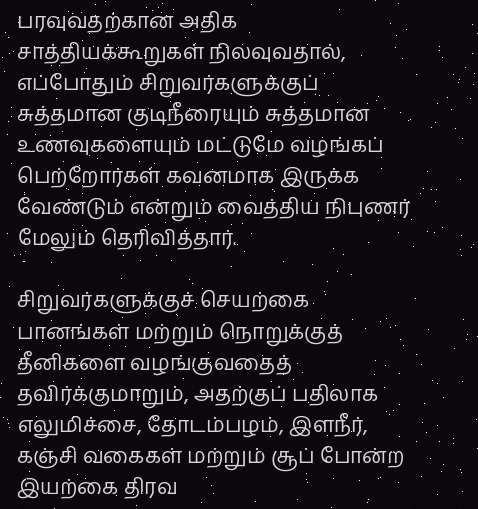பரவுவதற்கான அதிக சாத்தியக்கூறுகள் நிலவுவதால், எப்போதும் சிறுவர்களுக்குப் சுத்தமான குடிநீரையும் சுத்தமான உணவுகளையும் மட்டுமே வழங்கப் பெற்றோர்கள் கவனமாக இருக்க வேண்டும் என்றும் வைத்திய நிபுணர் மேலும் தெரிவித்தார்.

சிறுவர்களுக்குச் செயற்கை பானங்கள் மற்றும் நொறுக்குத் தீனிகளை வழங்குவதைத் தவிர்க்குமாறும், அதற்குப் பதிலாக எலுமிச்சை, தோடம்பழம், இளநீர், கஞ்சி வகைகள் மற்றும் சூப் போன்ற இயற்கை திரவ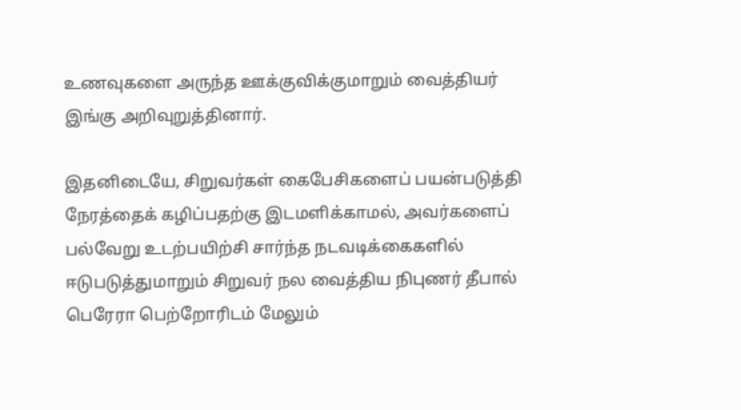உணவுகளை அருந்த ஊக்குவிக்குமாறும் வைத்தியர் இங்கு அறிவுறுத்தினார்.

இதனிடையே, சிறுவர்கள் கைபேசிகளைப் பயன்படுத்தி நேரத்தைக் கழிப்பதற்கு இடமளிக்காமல், அவர்களைப் பல்வேறு உடற்பயிற்சி சார்ந்த நடவடிக்கைகளில் ஈடுபடுத்துமாறும் சிறுவர் நல வைத்திய நிபுணர் தீபால் பெரேரா பெற்றோரிடம் மேலும்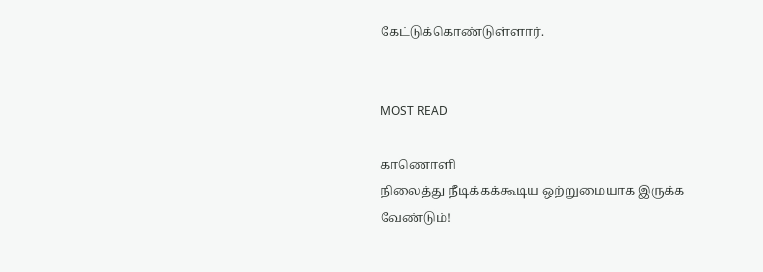கேட்டுக்கொண்டுள்ளார்.


MOST READ

காணொளி
நிலைத்து நீடிக்கக்கூடிய ஒற்றுமையாக இருக்க வேண்டும்!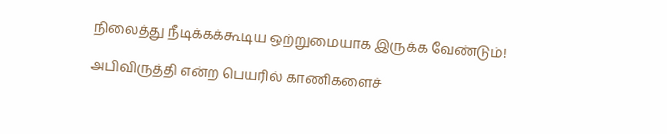நிலைத்து நீடிக்கக்கூடிய ஒற்றுமையாக இருக்க வேண்டும்!

அபிவிருத்தி என்ற பெயரில் காணிகளைச்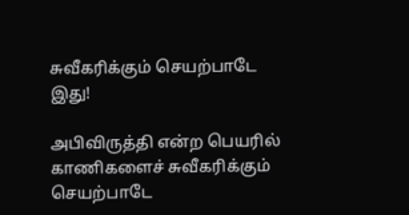சுவீகரிக்கும் செயற்பாடே இது!

அபிவிருத்தி என்ற பெயரில் காணிகளைச் சுவீகரிக்கும் செயற்பாடே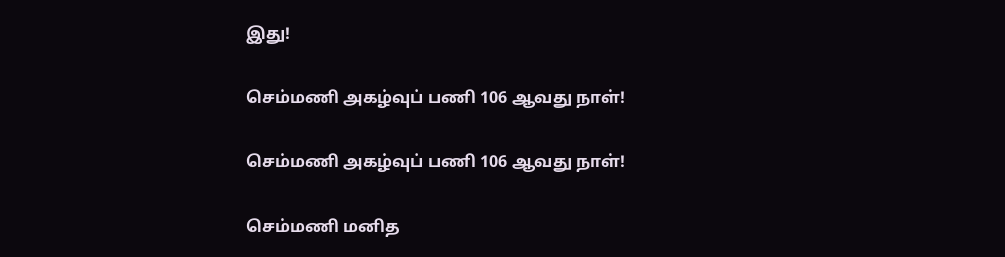இது!

செம்மணி அகழ்வுப் பணி 106 ஆவது நாள்!

செம்மணி அகழ்வுப் பணி 106 ஆவது நாள்!

செம்மணி மனித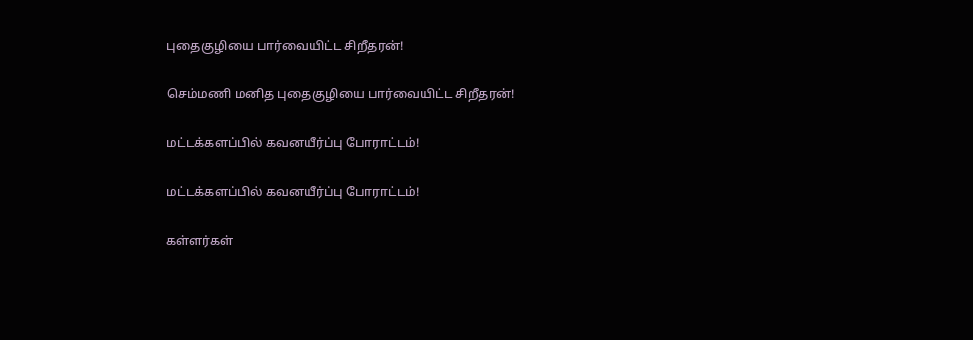புதைகுழியை பார்வையிட்ட சிறீதரன்!

செம்மணி மனித புதைகுழியை பார்வையிட்ட சிறீதரன்!

மட்டக்களப்பில் கவனயீர்ப்பு போராட்டம்!

மட்டக்களப்பில் கவனயீர்ப்பு போராட்டம்!

கள்ளர்கள்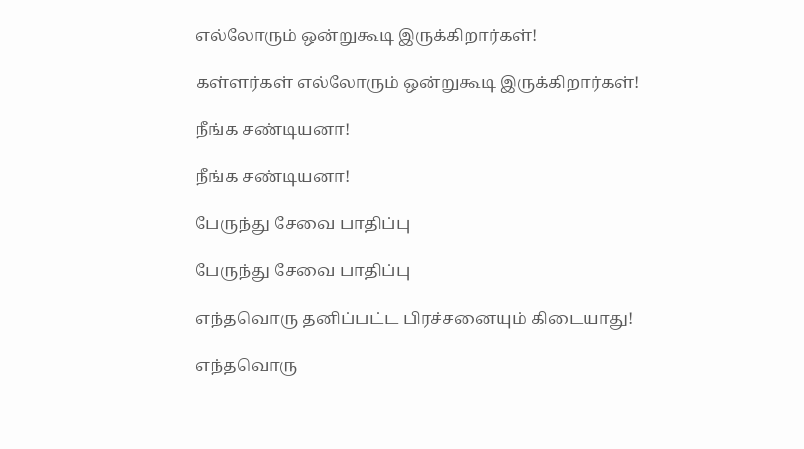எல்லோரும் ஒன்றுகூடி இருக்கிறார்கள்!

கள்ளர்கள் எல்லோரும் ஒன்றுகூடி இருக்கிறார்கள்!

நீங்க சண்டியனா!

நீங்க சண்டியனா!

பேருந்து சேவை பாதிப்பு

பேருந்து சேவை பாதிப்பு

எந்தவொரு தனிப்பட்ட பிரச்சனையும் கிடையாது!

எந்தவொரு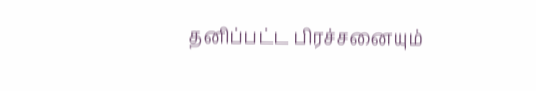தனிப்பட்ட பிரச்சனையும்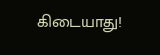கிடையாது!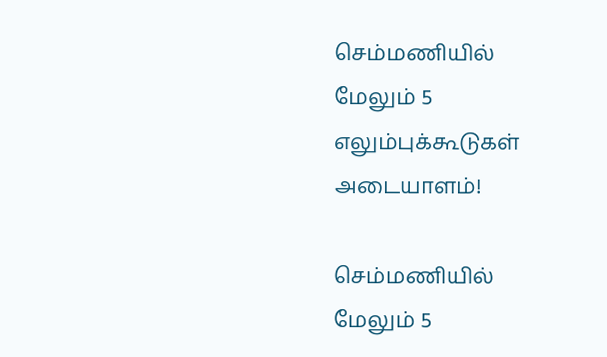செம்மணியில் மேலும் 5 எலும்புக்கூடுகள் அடையாளம்!

செம்மணியில் மேலும் 5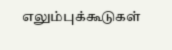எலும்புக்கூடுகள்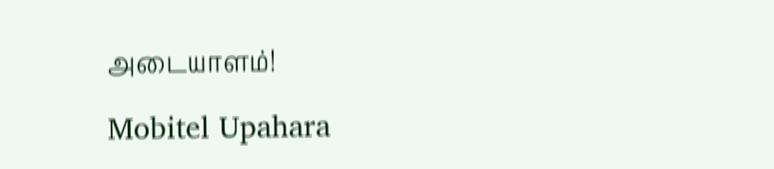அடையாளம்!

Mobitel Upahara